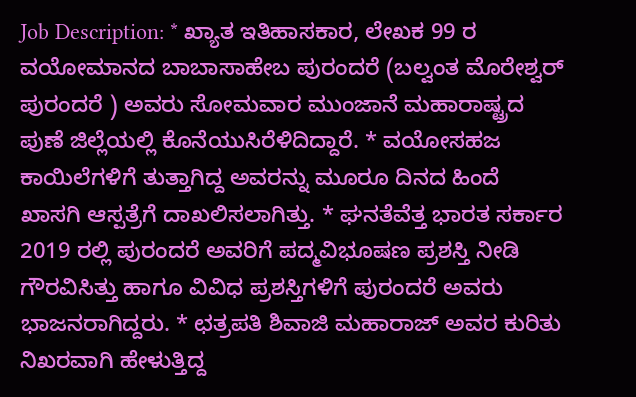Job Description: * ಖ್ಯಾತ ಇತಿಹಾಸಕಾರ, ಲೇಖಕ 99 ರ ವಯೋಮಾನದ ಬಾಬಾಸಾಹೇಬ ಪುರಂದರೆ (ಬಲ್ವಂತ ಮೊರೇಶ್ವರ್ ಪುರಂದರೆ ) ಅವರು ಸೋಮವಾರ ಮುಂಜಾನೆ ಮಹಾರಾಷ್ಟ್ರದ ಪುಣೆ ಜಿಲ್ಲೆಯಲ್ಲಿ ಕೊನೆಯುಸಿರೆಳಿದಿದ್ದಾರೆ. * ವಯೋಸಹಜ ಕಾಯಿಲೆಗಳಿಗೆ ತುತ್ತಾಗಿದ್ದ ಅವರನ್ನು ಮೂರೂ ದಿನದ ಹಿಂದೆ ಖಾಸಗಿ ಆಸ್ಪತ್ರೆಗೆ ದಾಖಲಿಸಲಾಗಿತ್ತು. * ಘನತೆವೆತ್ತ ಭಾರತ ಸರ್ಕಾರ 2019 ರಲ್ಲಿ ಪುರಂದರೆ ಅವರಿಗೆ ಪದ್ಮವಿಭೂಷಣ ಪ್ರಶಸ್ತಿ ನೀಡಿ ಗೌರವಿಸಿತ್ತು ಹಾಗೂ ವಿವಿಧ ಪ್ರಶಸ್ತಿಗಳಿಗೆ ಪುರಂದರೆ ಅವರು ಭಾಜನರಾಗಿದ್ದರು. * ಛತ್ರಪತಿ ಶಿವಾಜಿ ಮಹಾರಾಜ್ ಅವರ ಕುರಿತು ನಿಖರವಾಗಿ ಹೇಳುತ್ತಿದ್ದ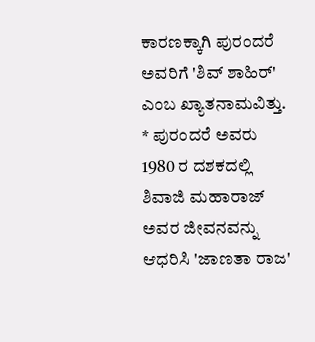ಕಾರಣಕ್ಕಾಗಿ ಪುರಂದರೆ ಅವರಿಗೆ 'ಶಿವ್ ಶಾಹಿರ್' ಎಂಬ ಖ್ಯಾತನಾಮವಿತ್ತು. * ಪುರಂದರೆ ಅವರು 1980 ರ ದಶಕದಲ್ಲಿ ಶಿವಾಜಿ ಮಹಾರಾಜ್ ಅವರ ಜೀವನವನ್ನು ಆಧರಿಸಿ 'ಜಾಣತಾ ರಾಜ'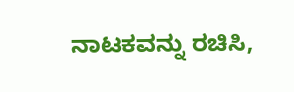ನಾಟಕವನ್ನು ರಚಿಸಿ,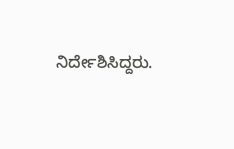ನಿರ್ದೇಶಿಸಿದ್ದರು.